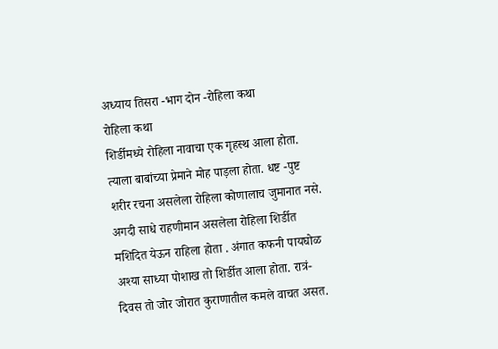अध्याय तिसरा -भाग दोन -रोहिला कथा
रोहिला कथा
शिर्डीमध्ये रोहिला नावाचा एक गृहस्थ आला होता. त्याला बाबांच्या प्रेमाने मोह पाड़ला होता. धष्ट -पुष्ट शरीर रचना असलेला रोहिला कोणालाच जुमानात नसे. अगदी साधे राहणीमान असलेला रोहिला शिर्डीत मशिदित येऊन राहिला होता . अंगात कफनी पायघोळ अश्या साध्या पोशाख तो शिर्डीत आला होता. रात्रं-दिवस तो जोर जोरात कुराणातील कमले वाचत असत.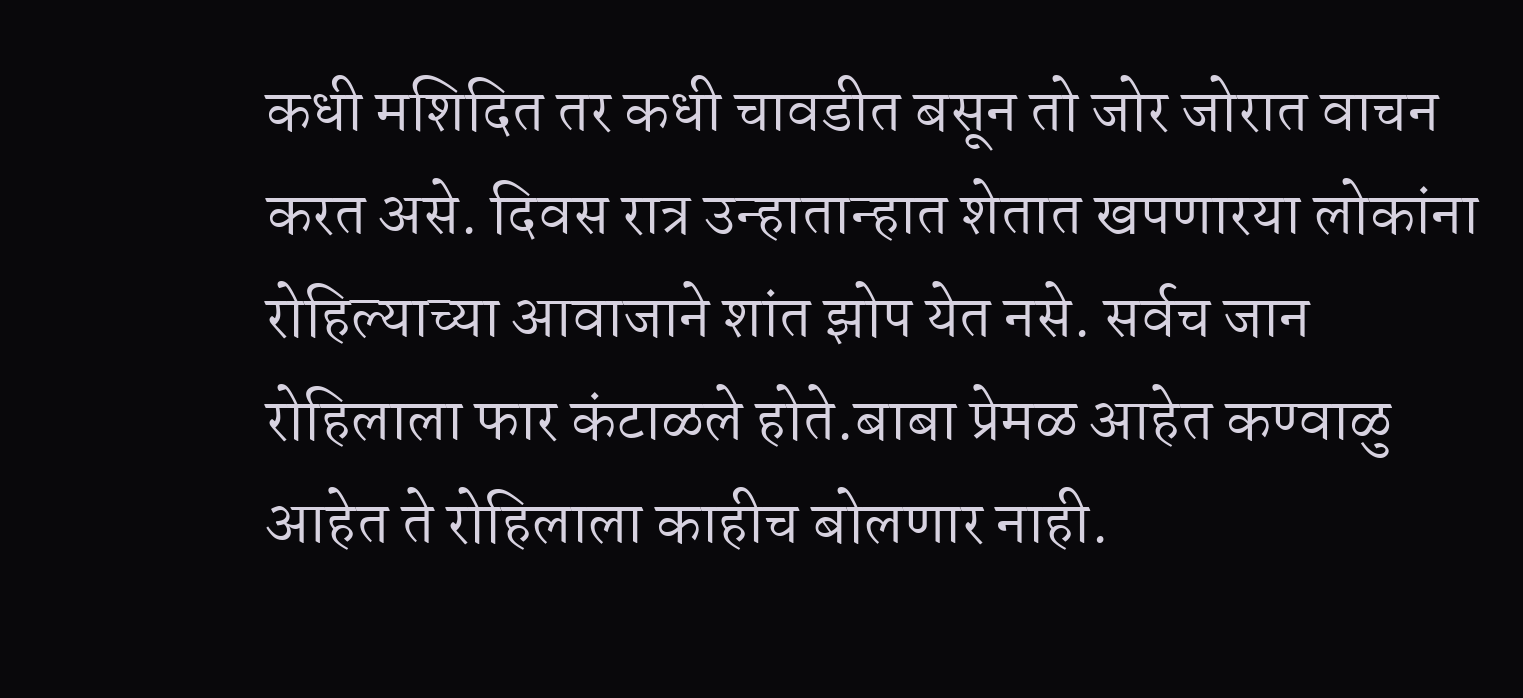कधी मशिदित तर कधी चावडीत बसून तो जोर जोरात वाचन करत असे. दिवस रात्र उन्हातान्हात शेतात खपणारया लोकांना रोहिल्याच्या आवाजाने शांत झोप येत नसे. सर्वच जान रोहिलाला फार कंटाळले होते.बाबा प्रेमळ आहेत कण्वाळु आहेत ते रोहिलाला काहीच बोलणार नाही.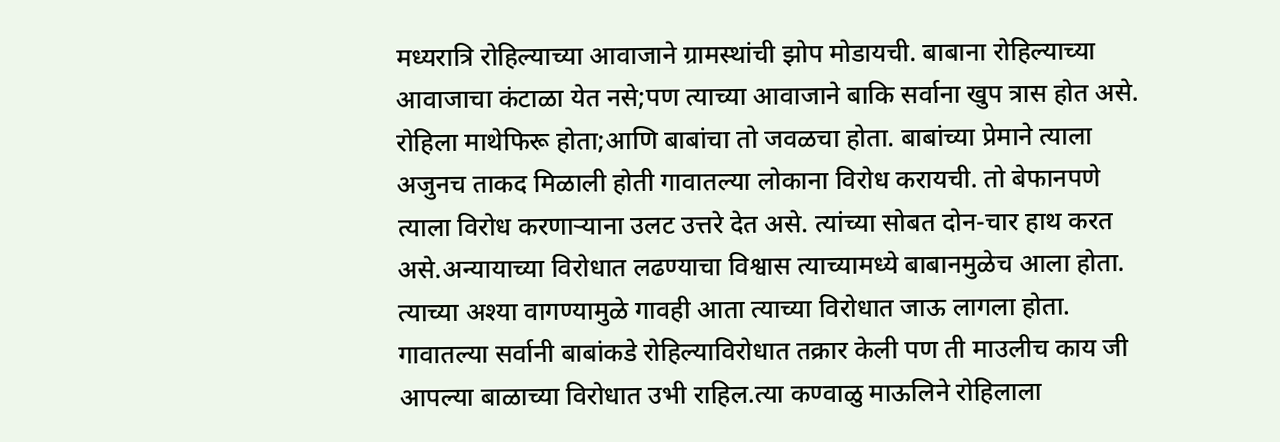मध्यरात्रि रोहिल्याच्या आवाजाने ग्रामस्थांची झोप मोडायची. बाबाना रोहिल्याच्या आवाजाचा कंटाळा येत नसे;पण त्याच्या आवाजाने बाकि सर्वाना खुप त्रास होत असे.
रोहिला माथेफिरू होता;आणि बाबांचा तो जवळचा होता. बाबांच्या प्रेमाने त्याला अजुनच ताकद मिळाली होती गावातल्या लोकाना विरोध करायची. तो बेफानपणे त्याला विरोध करणाऱ्याना उलट उत्तरे देत असे. त्यांच्या सोबत दोन-चार हाथ करत असे.अन्यायाच्या विरोधात लढण्याचा विश्वास त्याच्यामध्ये बाबानमुळेच आला होता. त्याच्या अश्या वागण्यामुळे गावही आता त्याच्या विरोधात जाऊ लागला होता. गावातल्या सर्वानी बाबांकडे रोहिल्याविरोधात तक्रार केली पण ती माउलीच काय जी आपल्या बाळाच्या विरोधात उभी राहिल.त्या कण्वाळु माऊलिने रोहिलाला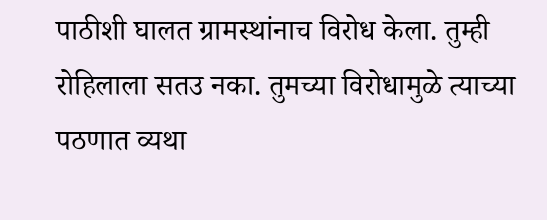पाठीशी घालत ग्रामस्थांनाच विरोध केला. तुम्ही रोहिलाला सतउ नका. तुमच्या विरोधामुळे त्याच्या पठणात व्यथा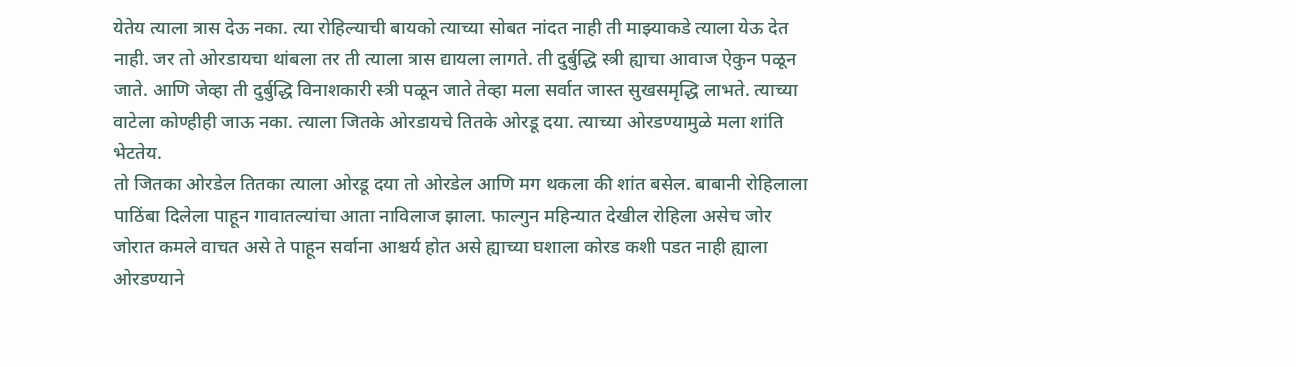येतेय त्याला त्रास देऊ नका. त्या रोहिल्याची बायको त्याच्या सोबत नांदत नाही ती माझ्याकडे त्याला येऊ देत नाही. जर तो ओरडायचा थांबला तर ती त्याला त्रास द्यायला लागते. ती दुर्बुद्धि स्त्री ह्याचा आवाज ऐकुन पळून जाते. आणि जेव्हा ती दुर्बुद्धि विनाशकारी स्त्री पळून जाते तेव्हा मला सर्वात जास्त सुखसमृद्धि लाभते. त्याच्या वाटेला कोण्हीही जाऊ नका. त्याला जितके ओरडायचे तितके ओरडू दया. त्याच्या ओरडण्यामुळे मला शांति भेटतेय.
तो जितका ओरडेल तितका त्याला ओरडू दया तो ओरडेल आणि मग थकला की शांत बसेल. बाबानी रोहिलाला पाठिंबा दिलेला पाहून गावातल्यांचा आता नाविलाज झाला. फाल्गुन महिन्यात देखील रोहिला असेच जोर जोरात कमले वाचत असे ते पाहून सर्वाना आश्चर्य होत असे ह्याच्या घशाला कोरड कशी पडत नाही ह्याला ओरडण्याने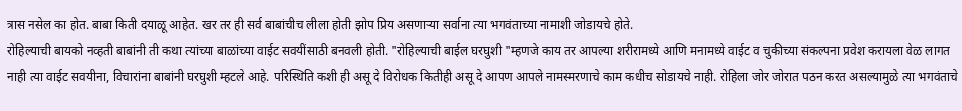त्रास नसेल का होत. बाबा किती दयाळू आहेत. खर तर ही सर्व बाबांचीच लीला होती झोप प्रिय असणाऱ्या सर्वाना त्या भगवंताच्या नामाशी जोडायचे होते.
रोहिल्याची बायको नव्हती बाबांनी ती कथा त्यांच्या बाळांच्या वाईट सवयींसाठी बनवली होती. "रोहिल्याची बाईल घरघुशी "म्हणजे काय तर आपल्या शरीरामध्ये आणि मनामध्ये वाईट व चुकीच्या संकल्पना प्रवेश करायला वेळ लागत नाही त्या वाईट सवयीना, विचारांना बाबांनी घरघुशी म्हटले आहे. परिस्थिति कशी ही असू दे विरोधक कितीही असू दे आपण आपले नामस्मरणाचे काम कधीच सोडायचे नाही. रोहिला जोर जोरात पठन करत असल्यामुळे त्या भगवंताचे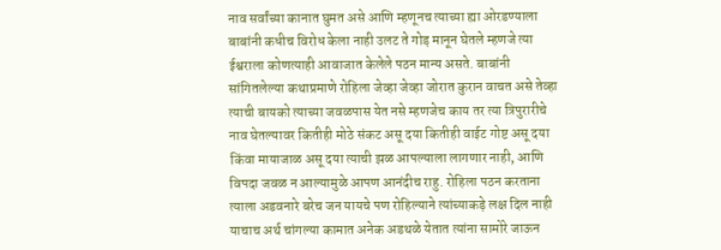नाव सर्वांच्या कानात घुमत असे आणि म्हणूनच त्याच्या ह्या ओरडण्याला बाबांनी कधीच विरोध केला नाही उलट ते गोड़ मानून घेतले म्हणजे त्या ईश्वराला कोणत्याही आवाजात केलेले पठन मान्य असते. बाबांनी सांगितलेल्या कथाप्रमाणे रोहिला जेव्हा जेव्हा जोरात कुरान वाचत असे तेव्हा त्याची बायको त्याच्या जवळपास येत नसे म्हणजेच काय तर त्या त्रिपुरारीचे नाव घेतल्यावर कितीही मोठे संकट असू दया कितीही वाईट गोष्ट असू दया किंवा मायाजाळ असू दया त्याची झळ आपल्याला लागणार नाही, आणि विपदा जवळ न आल्यामुळे आपण आनंदीच राहु. रोहिला पठन करताना त्याला अडवनारे बरेच जन यायचे पण रोहिल्याने त्यांच्याकड़े लक्ष दिल नाही याचाच अर्थ चांगल्या कामात अनेक अडथळे येतात त्यांना सामोरे जाऊन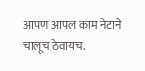आपण आपल काम नेटाने चालूच ठेवायच.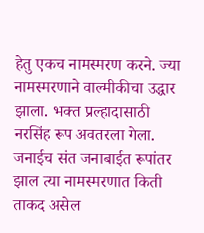हेतु एकच नामस्मरण करने. ज्या नामस्मरणाने वाल्मीकीचा उद्धार झाला. भक्त प्रल्हादासाठी नरसिंह रूप अवतरला गेला. जनाईच संत जनाबाईत रूपांतर झाल त्या नामस्मरणात किती ताकद असेल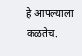हे आपल्याला कळतेच.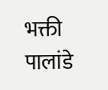भक्ती पालांडे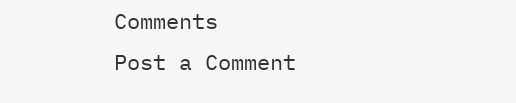Comments
Post a Comment